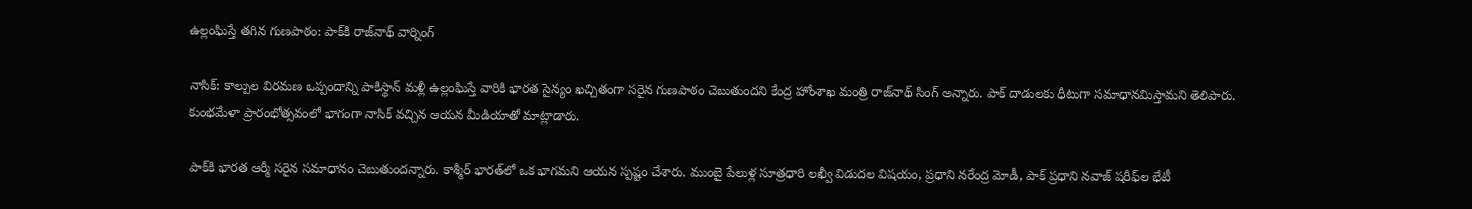ఉల్లంఘిస్తే తగిన గుణపాఠం: పాక్‌కి రాజ్‌నాథ్ వార్నింగ్

నాసిక్: కాల్పుల విరమణ ఒప్పందాన్ని పాకిస్థాన్ మళ్లీ ఉల్లంఘిస్తే వారికి భారత సైన్యం ఖచ్చితంగా సరైన గుణపాఠం చెబుతుందని కేంద్ర హోంశాఖ మంత్రి రాజ్‌నాథ్‌ సింగ్‌ అన్నారు. పాక్ దాడులకు ధీటుగా సమాధానమిస్తామని తెలిపారు. కుంభమేళా ప్రారంభోత్సవంలో భాగంగా నాసిక్‌ వచ్చిన ఆయన మీడియాతో మాట్లాడారు.

పాక్‌కి భారత ఆర్మీ సరైన సమాధానం చెబుతుందన్నారు. కాశ్మీర్‌ భారత్‌లో ఒక భాగమని ఆయన స్పష్టం చేశారు. ముంబై పేలుళ్ల సూత్రధారి లఖ్వీ విడుదల విషయం, ప్రధాని నరేంద్ర మోడీ, పాక్ ప్రధాని నవాజ్‌ షరీఫ్‌ల భేటీ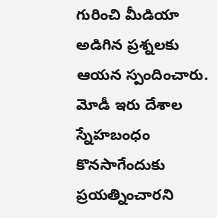గురించి మీడియా అడిగిన ప్రశ్నలకు ఆయన స్పందించారు. మోడీ ఇరు దేశాల స్నేహబంధం కొనసాగేందుకు ప్రయత్నించారని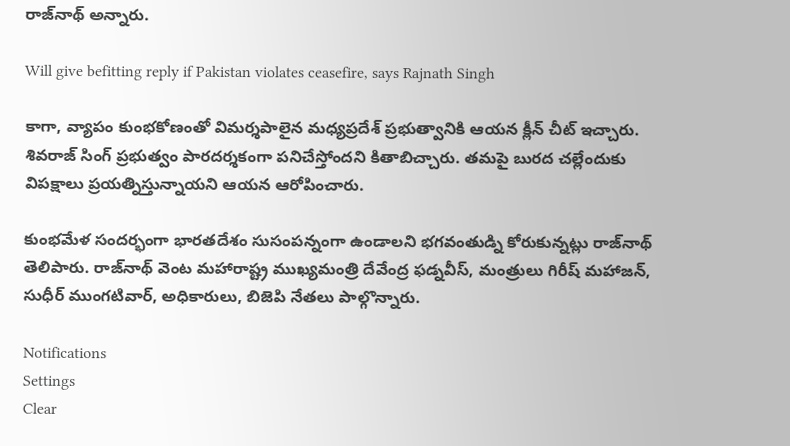రాజ్‌నాథ్‌ అన్నారు.

Will give befitting reply if Pakistan violates ceasefire, says Rajnath Singh

కాగా, వ్యాపం కుంభకోణంతో విమర్శపాలైన మధ్యప్రదేశ్ ప్రభుత్వానికి ఆయన క్లీన్ చీట్ ఇచ్చారు. శివరాజ్ సింగ్ ప్రభుత్వం పారదర్శకంగా పనిచేస్తోందని కితాబిచ్చారు. తమపై బురద చల్లేందుకు విపక్షాలు ప్రయత్నిస్తున్నాయని ఆయన ఆరోపించారు.

కుంభమేళ సందర్భంగా భారతదేశం సుసంపన్నంగా ఉండాలని భగవంతుడ్ని కోరుకున్నట్లు రాజ్‌నాథ్ తెలిపారు. రాజ్‌నాథ్ వెంట మహారాష్ట్ర ముఖ్యమంత్రి దేవేంద్ర ఫడ్నవీస్, మంత్రులు గిరీష్ మహాజన్, సుధీర్ ముంగటివార్, అధికారులు, బిజెపి నేతలు పాల్గొన్నారు.

Notifications
Settings
Clear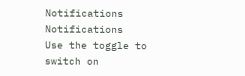Notifications
Notifications
Use the toggle to switch on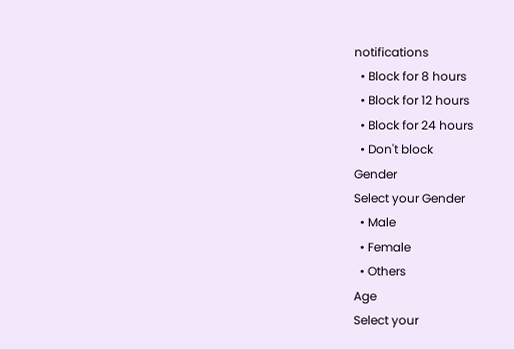notifications
  • Block for 8 hours
  • Block for 12 hours
  • Block for 24 hours
  • Don't block
Gender
Select your Gender
  • Male
  • Female
  • Others
Age
Select your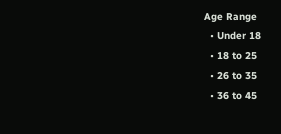Age Range
  • Under 18
  • 18 to 25
  • 26 to 35
  • 36 to 45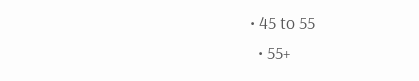• 45 to 55
  • 55+